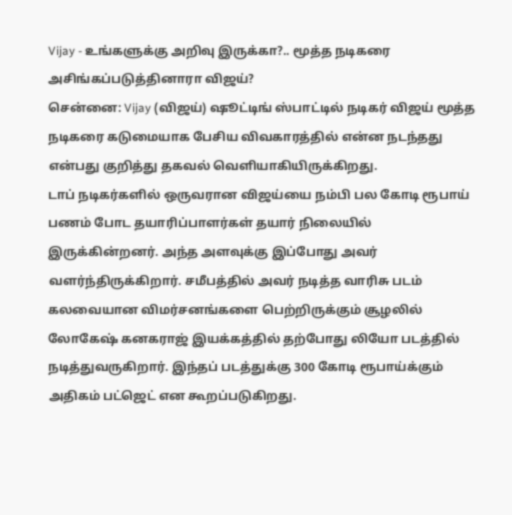Vijay - உங்களுக்கு அறிவு இருக்கா?.. மூத்த நடிகரை அசிங்கப்படுத்தினாரா விஜய்?
சென்னை: Vijay (விஜய்) ஷூட்டிங் ஸ்பாட்டில் நடிகர் விஜய் மூத்த நடிகரை கடுமையாக பேசிய விவகாரத்தில் என்ன நடந்தது என்பது குறித்து தகவல் வெளியாகியிருக்கிறது.
டாப் நடிகர்களில் ஒருவரான விஜய்யை நம்பி பல கோடி ரூபாய் பணம் போட தயாரிப்பாளர்கள் தயார் நிலையில் இருக்கின்றனர். அந்த அளவுக்கு இப்போது அவர் வளர்ந்திருக்கிறார். சமீபத்தில் அவர் நடித்த வாரிசு படம் கலவையான விமர்சனங்களை பெற்றிருக்கும் சூழலில் லோகேஷ் கனகராஜ் இயக்கத்தில் தற்போது லியோ படத்தில் நடித்துவருகிறார். இந்தப் படத்துக்கு 300 கோடி ரூபாய்க்கும் அதிகம் பட்ஜெட் என கூறப்படுகிறது.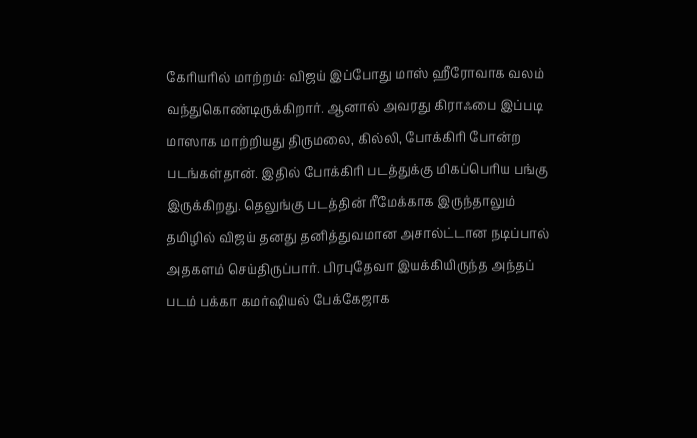கேரியரில் மாற்றம்: விஜய் இப்போது மாஸ் ஹீரோவாக வலம் வந்துகொண்டிருக்கிறார். ஆனால் அவரது கிராஃபை இப்படி மாஸாக மாற்றியது திருமலை, கில்லி, போக்கிரி போன்ற படங்கள்தான். இதில் போக்கிரி படத்துக்கு மிகப்பெரிய பங்கு இருக்கிறது. தெலுங்கு படத்தின் ரீமேக்காக இருந்தாலும் தமிழில் விஜய் தனது தனித்துவமான அசால்ட்டான நடிப்பால் அதகளம் செய்திருப்பார். பிரபுதேவா இயக்கியிருந்த அந்தப் படம் பக்கா கமர்ஷியல் பேக்கேஜாக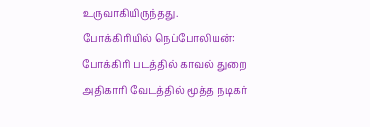உருவாகியிருந்தது.
போக்கிரியில் நெப்போலியன்: போக்கிரி படத்தில் காவல் துறை அதிகாரி வேடத்தில் மூத்த நடிகர்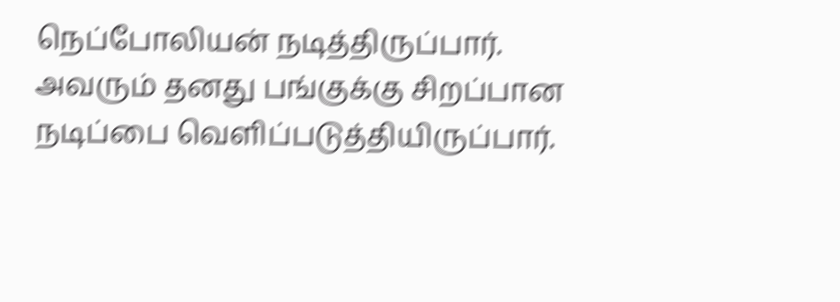நெப்போலியன் நடித்திருப்பார். அவரும் தனது பங்குக்கு சிறப்பான நடிப்பை வெளிப்படுத்தியிருப்பார்.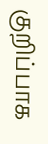குறிப்பாக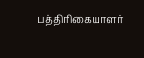பத்திரிகையாளர்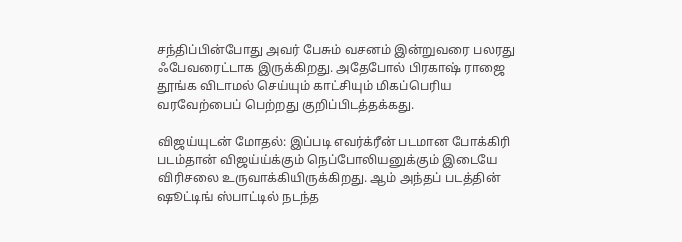சந்திப்பின்போது அவர் பேசும் வசனம் இன்றுவரை பலரது ஃபேவரைட்டாக இருக்கிறது. அதேபோல் பிரகாஷ் ராஜை தூங்க விடாமல் செய்யும் காட்சியும் மிகப்பெரிய வரவேற்பைப் பெற்றது குறிப்பிடத்தக்கது.

விஜய்யுடன் மோதல்: இப்படி எவர்க்ரீன் படமான போக்கிரி படம்தான் விஜய்ய்க்கும் நெப்போலியனுக்கும் இடையே விரிசலை உருவாக்கியிருக்கிறது. ஆம் அந்தப் படத்தின் ஷூட்டிங் ஸ்பாட்டில் நடந்த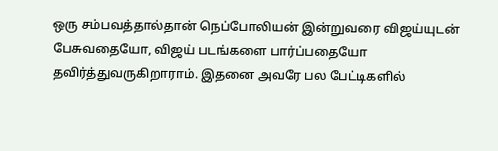ஒரு சம்பவத்தால்தான் நெப்போலியன் இன்றுவரை விஜய்யுடன் பேசுவதையோ, விஜய் படங்களை பார்ப்பதையோ தவிர்த்துவருகிறாராம். இதனை அவரே பல பேட்டிகளில்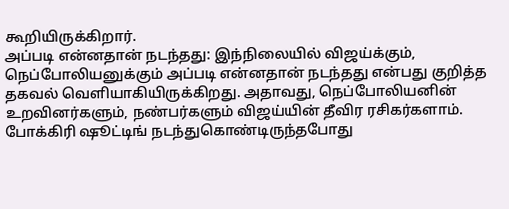கூறியிருக்கிறார்.
அப்படி என்னதான் நடந்தது: இந்நிலையில் விஜய்க்கும், நெப்போலியனுக்கும் அப்படி என்னதான் நடந்தது என்பது குறித்த தகவல் வெளியாகியிருக்கிறது. அதாவது, நெப்போலியனின் உறவினர்களும், நண்பர்களும் விஜய்யின் தீவிர ரசிகர்களாம். போக்கிரி ஷூட்டிங் நடந்துகொண்டிருந்தபோது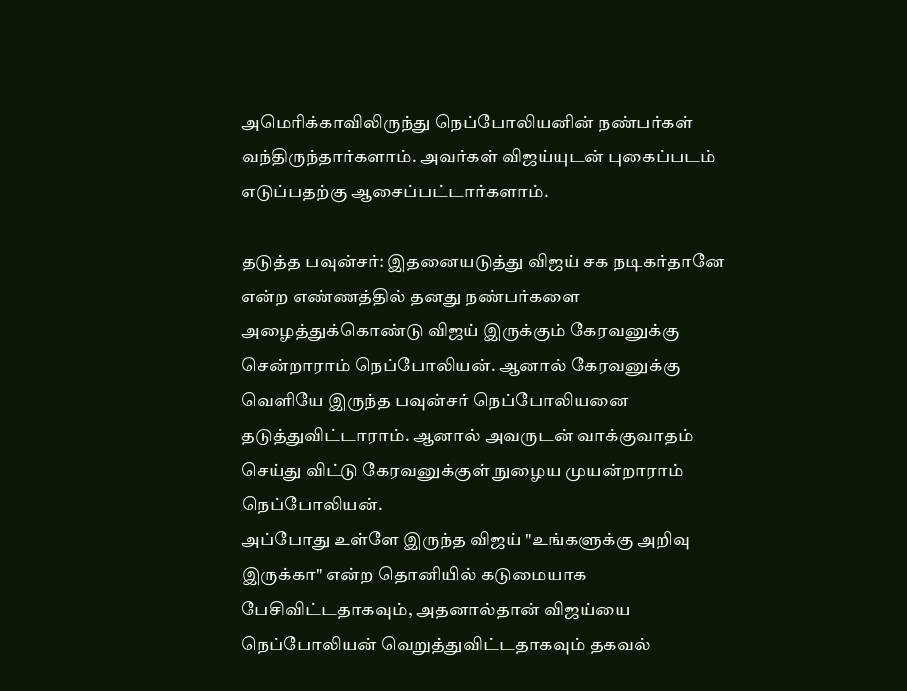அமெரிக்காவிலிருந்து நெப்போலியனின் நண்பர்கள் வந்திருந்தார்களாம். அவர்கள் விஜய்யுடன் புகைப்படம் எடுப்பதற்கு ஆசைப்பட்டார்களாம்.

தடுத்த பவுன்சர்: இதனையடுத்து விஜய் சக நடிகர்தானே என்ற எண்ணத்தில் தனது நண்பர்களை அழைத்துக்கொண்டு விஜய் இருக்கும் கேரவனுக்கு சென்றாராம் நெப்போலியன். ஆனால் கேரவனுக்கு வெளியே இருந்த பவுன்சர் நெப்போலியனை தடுத்துவிட்டாராம். ஆனால் அவருடன் வாக்குவாதம் செய்து விட்டு கேரவனுக்குள் நுழைய முயன்றாராம் நெப்போலியன்.
அப்போது உள்ளே இருந்த விஜய் "உங்களுக்கு அறிவு இருக்கா" என்ற தொனியில் கடுமையாக பேசிவிட்டதாகவும், அதனால்தான் விஜய்யை நெப்போலியன் வெறுத்துவிட்டதாகவும் தகவல்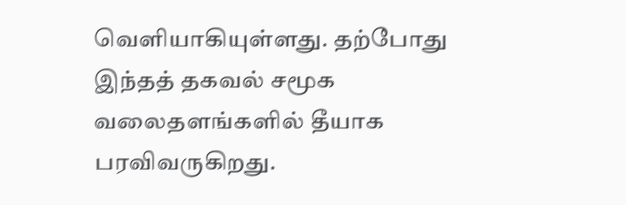வெளியாகியுள்ளது. தற்போது இந்தத் தகவல் சமூக வலைதளங்களில் தீயாக பரவிவருகிறது.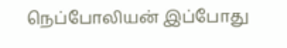நெப்போலியன் இப்போது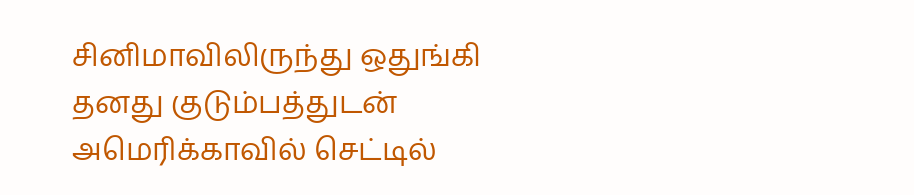சினிமாவிலிருந்து ஒதுங்கி தனது குடும்பத்துடன் அமெரிக்காவில் செட்டில்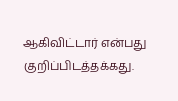ஆகிவிட்டார் என்பது குறிப்பிடத்தக்கது.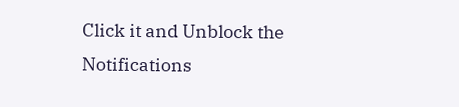Click it and Unblock the Notifications